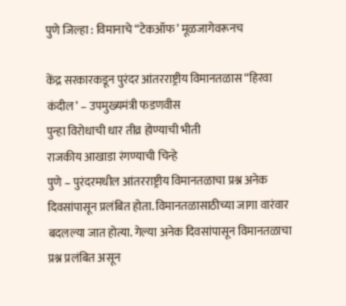पुणे जिल्हा : विमानाचे “टेकऑफ’ मूळजागेवरूनच

केंद्र सरकारकडून पुरंदर आंतरराष्ट्रीय विमानतळास “हिरवा कंदील’ – उपमुख्यमंत्री फडणवीस
पुन्हा विरोधाची धार तीव्र होण्याची भीती
राजकीय आखाडा रंगण्याची चिन्हे
पुणे – पुरंदरमधील आंतरराष्ट्रीय विमानतळाचा प्रश्न अनेक दिवसांपासून प्रलंबित होता. विमानतळासाठीच्या जागा वारंवार बदलल्या जात होत्या. गेल्या अनेक दिवसांपासून विमानतळाचा प्रश्न प्रलंबित असून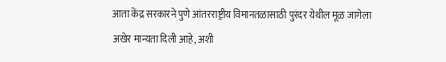आता केंद्र सरकारने पुणे आंतरराष्ट्रीय विमानतळासाठी पुरंदर येथील मूळ जागेला अखेर मान्यता दिली आहे, अशी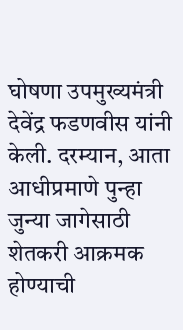घोषणा उपमुख्यमंत्री देवेंद्र फडणवीस यांनी केली. दरम्यान, आता आधीप्रमाणे पुन्हा जुन्या जागेसाठी शेतकरी आक्रमक होण्याची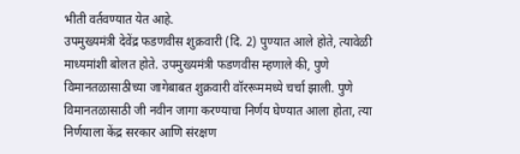भीती वर्तवण्यात येत आहे.
उपमुख्यमंत्री देवेंद्र फडणवीस शुक्रवारी (दि. 2) पुण्यात आले होते, त्यावेळी माध्यमांशी बोलत होते. उपमुख्यमंत्री फडणवीस म्हणाले की, पुणे विमानतळासाठीच्या जागेबाबत शुक्रवारी वॉररूममध्ये चर्चा झाली. पुणे विमानतळासाठी जी नवीन जागा करण्याचा निर्णय घेण्यात आला होता, त्या निर्णयाला केंद्र सरकार आणि संरक्षण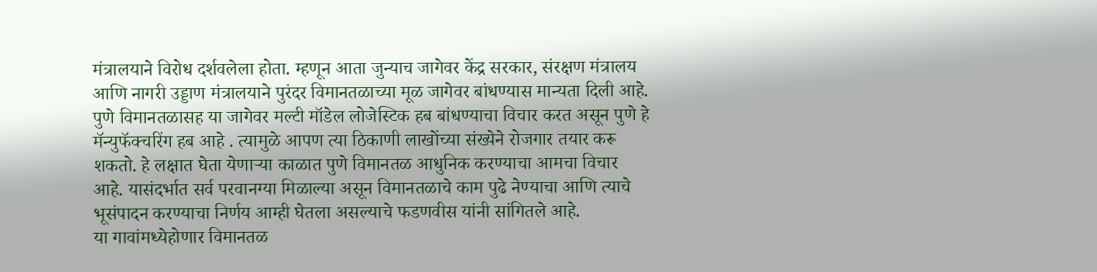मंत्रालयाने विरोध दर्शवलेला होता. म्हणून आता जुन्याच जागेवर केंद्र सरकार, संरक्षण मंत्रालय आणि नागरी उड्डाण मंत्रालयाने पुरंदर विमानतळाच्या मूळ जागेवर बांधण्यास मान्यता दिली आहे.
पुणे विमानतळासह या जागेवर मल्टी मॉडेल लोजेस्टिक हब बांधण्याचा विचार करत असून पुणे हे मॅन्युफॅक्चरिंग हब आहे . त्यामुळे आपण त्या ठिकाणी लाखोंच्या संख्येने रोजगार तयार करू शकतो. हे लक्षात घेता येणाऱ्या काळात पुणे विमानतळ आधुनिक करण्याचा आमचा विचार आहे. यासंदर्भात सर्व परवानग्या मिळाल्या असून विमानतळाचे काम पुढे नेण्याचा आणि त्याचे भूसंपादन करण्याचा निर्णय आम्ही घेतला असल्याचे फडणवीस यांनी सांगितले आहे.
या गावांमध्येहोणार विमानतळ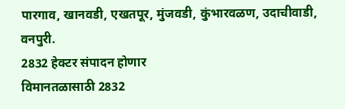पारगाव, खानवडी, एखतपूर, मुंजवडी, कुंभारवळण, उदाचीवाडी, वनपुरी.
2832 हेक्टर संपादन होणार
विमानतळासाठी 2832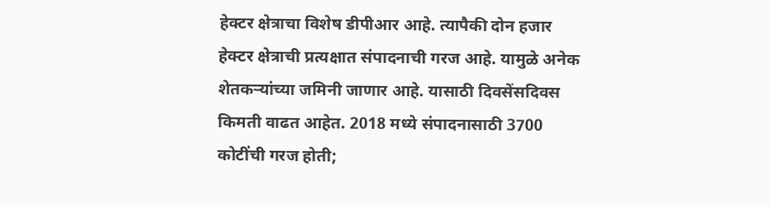हेक्टर क्षेत्राचा विशेष डीपीआर आहे. त्यापैकी दोन हजार हेक्टर क्षेत्राची प्रत्यक्षात संपादनाची गरज आहे. यामुळे अनेक शेतकऱ्यांच्या जमिनी जाणार आहे. यासाठी दिवसेंसदिवस किमती वाढत आहेत. 2018 मध्ये संपादनासाठी 3700 कोटींची गरज होती;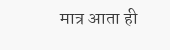मात्र आता ही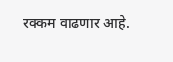रक्कम वाढणार आहे.